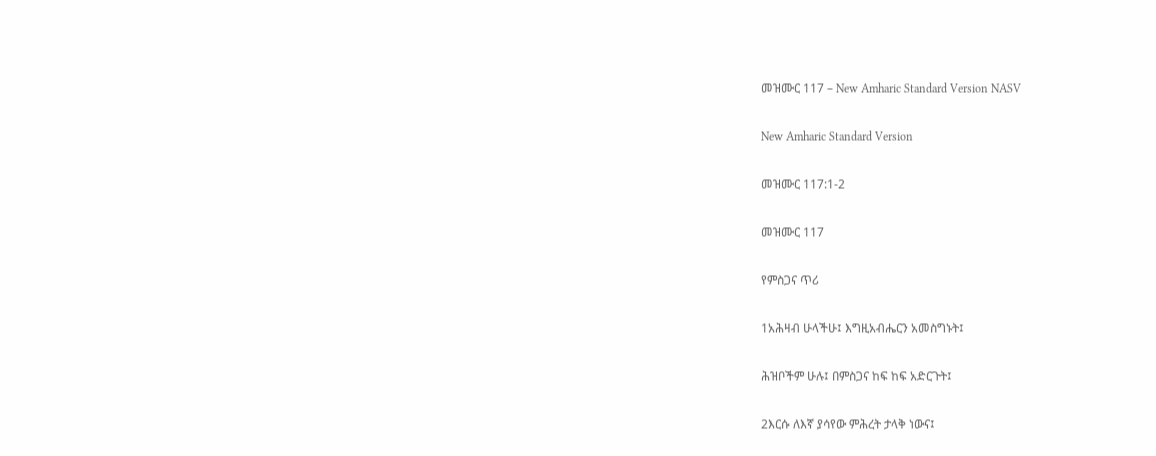መዝሙር 117 – New Amharic Standard Version NASV

New Amharic Standard Version

መዝሙር 117:1-2

መዝሙር 117

የምስጋና ጥሪ

1አሕዛብ ሁላችሁ፤ እግዚአብሔርን አመስግኑት፤

ሕዝቦችም ሁሉ፤ በምስጋና ከፍ ከፍ አድርጉት፤

2እርሱ ለእኛ ያሳየው ምሕረት ታላቅ ነውና፤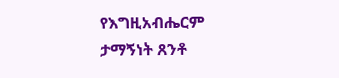የእግዚአብሔርም ታማኝነት ጸንቶ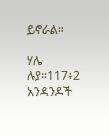ይኖራል።

ሃሌ ሉያ።117፥2 አንዳንዶች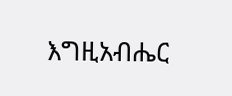እግዚአብሔር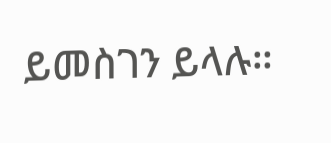ይመስገን ይላሉ።